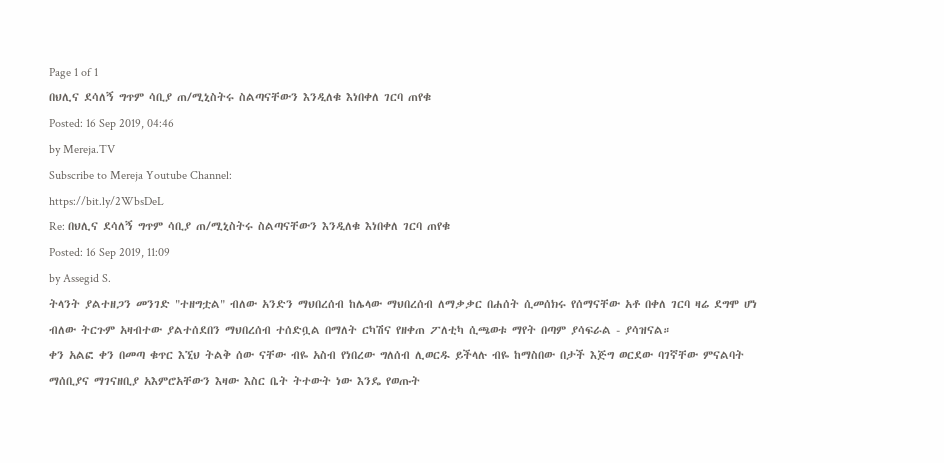Page 1 of 1
በህሊና ደሳለኝ ግጥም ሳቢያ ጠ/ሚኒስትሩ ስልጣናቸውን እንዲለቁ እነበቀለ ገርባ ጠየቁ
Posted: 16 Sep 2019, 04:46
by Mereja.TV
Subscribe to Mereja Youtube Channel:
https://bit.ly/2WbsDeL
Re: በህሊና ደሳለኝ ግጥም ሳቢያ ጠ/ሚኒስትሩ ስልጣናቸውን እንዲለቁ እነበቀለ ገርባ ጠየቁ
Posted: 16 Sep 2019, 11:09
by Assegid S.
ትላንት ያልተዘጋን መንገድ "ተዘግቷል" ብለው አንድን ማህበረሰብ ከሌላው ማህበረሰብ ለማቃቃር በሐሰት ሲመሰክሩ የሰማናቸው አቶ በቀለ ገርባ ዛሬ ደግሞ ሆነ ብለው ትርጉም አዛብተው ያልተሰደበን ማህበረሰብ ተሰድቧል በማለት ርካሽና የዘቀጠ ፖለቲካ ሲጫወቱ ማየት በጣም ያሳፍራል - ያሳዝናል።
ቀን አልፎ ቀን በመጣ ቁጥር እኚህ ትልቅ ሰው ናቸው ብዬ አስብ የነበረው ግለሰብ ሊወርዱ ይችላሉ ብዬ ከማስበው በታች እጅግ ወርደው ባገኛቸው ምናልባት ማሰቢያና ማገናዘቢያ አእምሮአቸውን እዛው እስር ቤት ትተውት ነው እንዴ የወጡት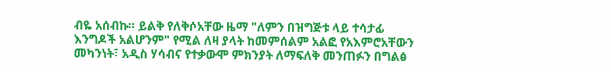ብዬ አሰብኩ። ይልቅ የለቅሶአቸው ዜማ "ለምን በዝግጅቱ ላይ ተሳታፊ እንግዶች አልሆንም" የሚል ለዛ ያላት ከመምሰልም አልፎ የአእምሮአቸውን መካንነት፣ አዲስ ሃሳብና የተቃውሞ ምክንያት ለማፍለቅ መንጠፉን በግልፅ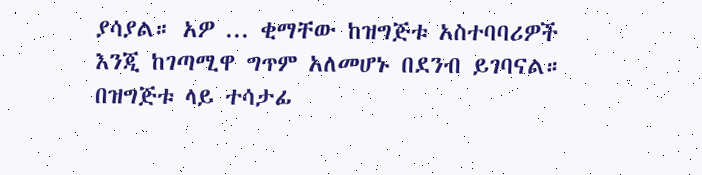ያሳያል። አዎ ... ቂማቸው ከዝግጅቱ አስተባባሪዎች እንጂ ከገጣሚዋ ግጥም አለመሆኑ በደንብ ይገባናል። በዝግጅቱ ላይ ተሳታፊ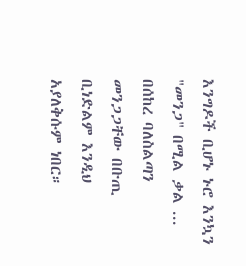እንግዶች ቢሆኑ ኑሮ እንኳን "መንጋ" በሚል ቃል ... በሰከረ ባለስልጣን መንጋጋቸው በቡጢ ቢነድልም እንዲህ አያለቅሱም ነበር።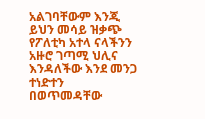አልገባቸውም እንጂ ይህን መሳይ ዝቃጭ የፖለቲካ አተላ ናላችንን አዙሮ ገጣሚ ህሊና እንዳለችው እንደ መንጋ ተነድተን በወጥመዳቸው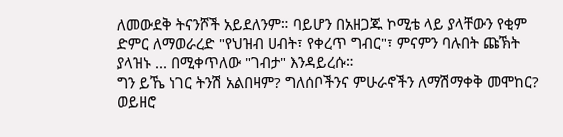ለመውደቅ ትናንሾች አይደለንም። ባይሆን በአዘጋጁ ኮሚቴ ላይ ያላቸውን የቂም ድምር ለማወራረድ "የህዝብ ሀብት፣ የቀረጥ ግብር"፣ ምናምን ባሉበት ጩኽት ያላዝኑ ... በሚቀጥለው "ገብታ" እንዳይረሱ።
ግን ይኼ ነገር ትንሽ አልበዛም? ግለሰቦችንና ምሁራኖችን ለማሽማቀቅ መሞከር? ወይዘሮ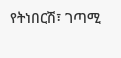የትነበርሽ፣ ገጣሚ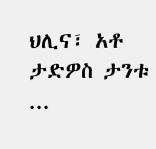ህሊና፣ አቶ ታድዎስ ታንቱ ...